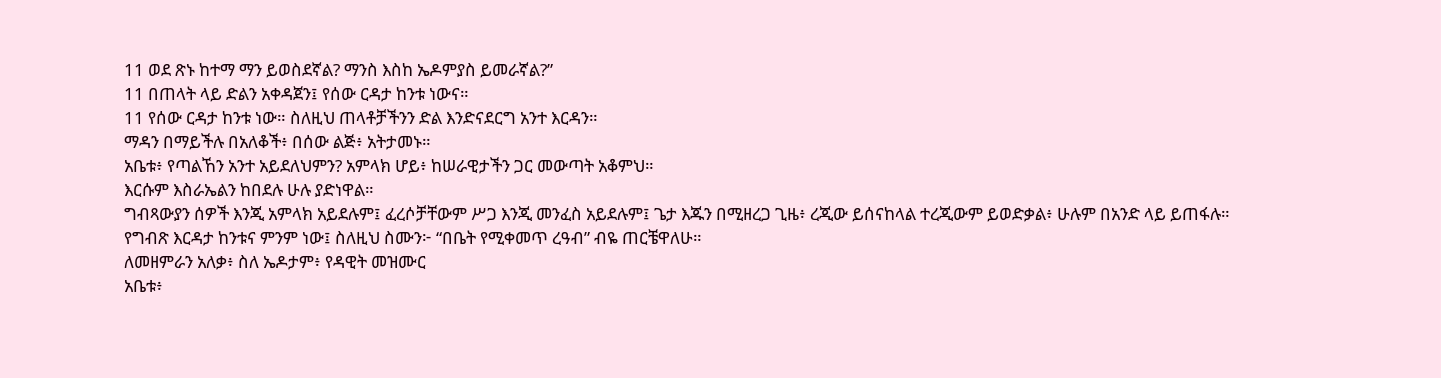11 ወደ ጽኑ ከተማ ማን ይወስደኛል? ማንስ እስከ ኤዶምያስ ይመራኛል?”
11 በጠላት ላይ ድልን አቀዳጀን፤ የሰው ርዳታ ከንቱ ነውና።
11 የሰው ርዳታ ከንቱ ነው። ስለዚህ ጠላቶቻችንን ድል እንድናደርግ አንተ እርዳን።
ማዳን በማይችሉ በአለቆች፥ በሰው ልጅ፥ አትታመኑ።
አቤቱ፥ የጣልኸን አንተ አይደለህምን? አምላክ ሆይ፥ ከሠራዊታችን ጋር መውጣት አቆምህ።
እርሱም እስራኤልን ከበደሉ ሁሉ ያድነዋል።
ግብጻውያን ሰዎች እንጂ አምላክ አይደሉም፤ ፈረሶቻቸውም ሥጋ እንጂ መንፈስ አይደሉም፤ ጌታ እጁን በሚዘረጋ ጊዜ፥ ረጂው ይሰናከላል ተረጂውም ይወድቃል፥ ሁሉም በአንድ ላይ ይጠፋሉ።
የግብጽ እርዳታ ከንቱና ምንም ነው፤ ስለዚህ ስሙን፦ “በቤት የሚቀመጥ ረዓብ” ብዬ ጠርቼዋለሁ።
ለመዘምራን አለቃ፥ ስለ ኤዶታም፥ የዳዊት መዝሙር
አቤቱ፥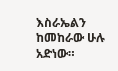እስራኤልን ከመከራው ሁሉ አድነው።